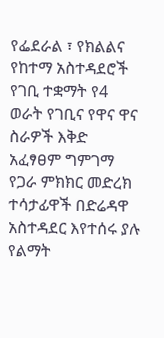የፌደራል ፣ የክልልና የከተማ አስተዳደሮች የገቢ ተቋማት የ4 ወራት የገቢና የዋና ዋና ስራዎች እቅድ አፈፃፀም ግምገማ የጋራ ምክክር መድረክ ተሳታፊዋች በድሬዳዋ አስተዳደር እየተሰሩ ያሉ የልማት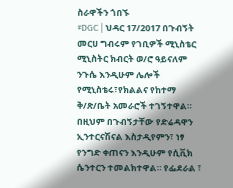ስራዋችን ጎበኙ
#DGC | ህዳር 17/2017 በጉብኝት መርሀ ግብሩም የገቢዎች ሚኒስቴር ሚኒስትር ክብርት ወ/ሮ ዓይናለም ንጉሴ እንዲሁም ሌሎች የሚኒስቴሩ፣የክልልና የከተማ ቅ/ጽ/ቤት አመራሮች ተገኝተዋል። በዚህም በጉብኝታቸው የድሬዳዋን ኢንተርናሽናል እስታዲየምን፣ ነፃ የንግድ ቀጠናን እንዲሁም የሲቪክ ሴንተርን ተመልክተዋል። የፌደራል ፣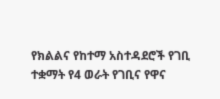የክልልና የከተማ አስተዳደሮች የገቢ ተቋማት የ4 ወራት የገቢና የዋና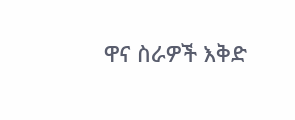ዋና ስራዎች እቅድ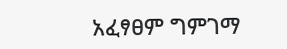አፈፃፀም ግምገማ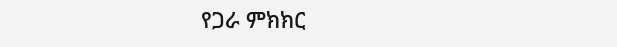የጋራ ምክክር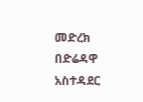መድረክ በድሬዳዋ አስተዳደር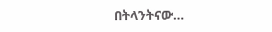በትላንትናው…